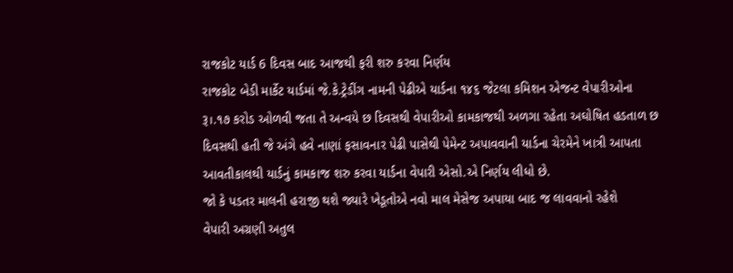રાજકોટ યાર્ડ 6 દિવસ બાદ આજથી ફરી શરુ કરવા નિર્ણય
રાજકોટ બેડી માર્કેટ યાર્ડમાં જે.કે.ટ્રેડીંગ નામની પેઢીએ યાર્ડના ૧૪૬ જેટલા કમિશન એજન્ટ વેપારીઓના રૂ।.૧૭ કરોડ ઓળવી જતા તે અન્વયે છ દિવસથી વેપારીઓ કામકાજથી અળગા રહેતા અઘોષિત હડતાળ છ દિવસથી હતી જે અંગે હવે નાણાં ફસાવનાર પેઢી પાસેથી પેમેન્ટ અપાવવાની યાર્ડના ચેરમેને ખાત્રી આપતા આવતીકાલથી યાર્ડનું કામકાજ શરુ કરવા યાર્ડના વેપારી એસો.એ નિર્ણય લીધો છે.
જો કે પડતર માલની હરાજી થશે જ્યારે ખેડૂતોએ નવો માલ મેસેજ અપાયા બાદ જ લાવવાનો રહેશે
વેપારી અગ્રણી અતુલ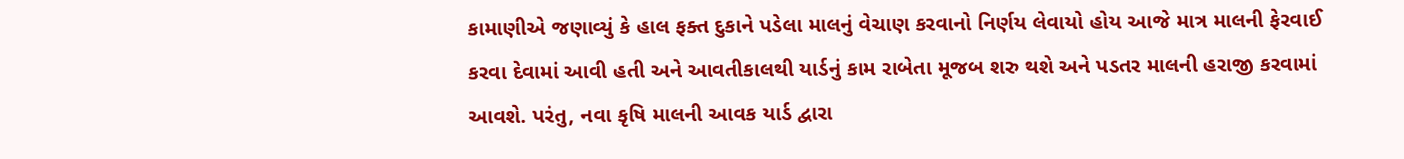કામાણીએ જણાવ્યું કે હાલ ફક્ત દુકાને પડેલા માલનું વેચાણ કરવાનો નિર્ણય લેવાયો હોય આજે માત્ર માલની ફેરવાઈ કરવા દેવામાં આવી હતી અને આવતીકાલથી યાર્ડનું કામ રાબેતા મૂજબ શરુ થશે અને પડતર માલની હરાજી કરવામાં આવશે. પરંતુ, નવા કૃષિ માલની આવક યાર્ડ દ્વારા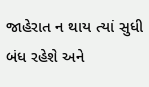જાહેરાત ન થાય ત્યાં સુધી બંધ રહેશે અને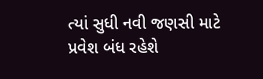ત્યાં સુધી નવી જણસી માટે પ્રવેશ બંધ રહેશે